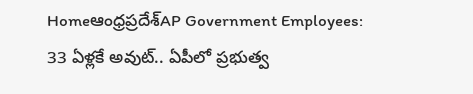Homeఆంధ్రప్రదేశ్‌AP Government Employees: 33 ఏళ్లకే అవుట్.. ఏపీలో ప్రభుత్వ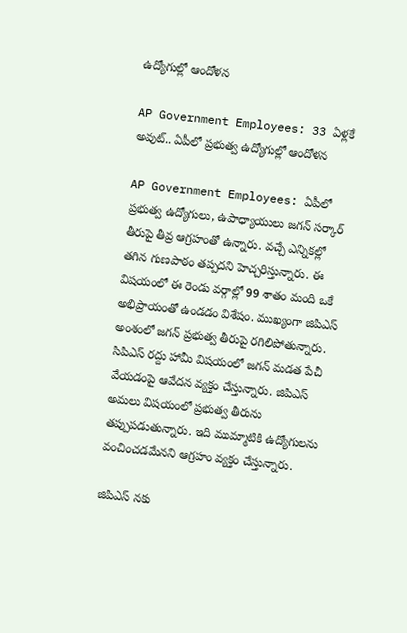ఉద్యోగుల్లో ఆందోళన

AP Government Employees: 33 ఏళ్లకే అవుట్.. ఏపీలో ప్రభుత్వ ఉద్యోగుల్లో ఆందోళన

AP Government Employees: ఏపీలో ప్రభుత్వ ఉద్యోగులు, ఉపాధ్యాయులు జగన్ సర్కార్ తీరుపై తీవ్ర ఆగ్రహంతో ఉన్నారు. వచ్చే ఎన్నికల్లో తగిన గుణపాఠం తప్పదని హెచ్చరిస్తున్నారు. ఈ విషయంలో ఈ రెండు వర్గాల్లో 99 శాతం మంది ఒకే అభిప్రాయంతో ఉండడం విశేషం. ముఖ్యంగా జిపిఎస్ అంశంలో జగన్ ప్రభుత్వ తీరుపై రగిలిపోతున్నారు. సిపిఎస్ రద్దు హామీ విషయంలో జగన్ మడత పేచీ వేయడంపై ఆవేదన వ్యక్తం చేస్తున్నారు. జిపిఎస్ అమలు విషయంలో ప్రభుత్వ తీరును తప్పుపడుతున్నారు. ఇది ముమ్మాటికి ఉద్యోగులను వంచించడమేనని ఆగ్రహం వ్యక్తం చేస్తున్నారు.

జిపిఎస్ నకు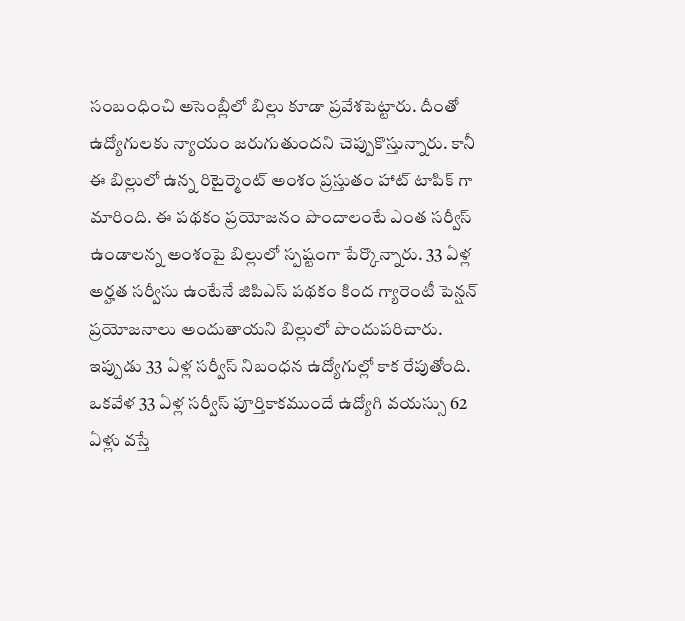సంబంధించి అసెంబ్లీలో బిల్లు కూడా ప్రవేశపెట్టారు. దీంతో ఉద్యోగులకు న్యాయం జరుగుతుందని చెప్పుకొస్తున్నారు. కానీ ఈ బిల్లులో ఉన్న రిటైర్మెంట్ అంశం ప్రస్తుతం హాట్ టాపిక్ గా మారింది. ఈ పథకం ప్రయోజనం పొందాలంటే ఎంత సర్వీస్ ఉండాలన్న అంశంపై బిల్లులో స్పష్టంగా పేర్కొన్నారు. 33 ఏళ్ల అర్హత సర్వీసు ఉంటేనే జిపిఎస్ పథకం కింద గ్యారెంటీ పెన్షన్ ప్రయోజనాలు అందుతాయని బిల్లులో పొందుపరిచారు. ఇప్పుడు 33 ఏళ్ల సర్వీస్ నిబంధన ఉద్యోగుల్లో కాక రేపుతోంది. ఒకవేళ 33 ఏళ్ల సర్వీస్ పూర్తికాకముందే ఉద్యోగి వయస్సు 62 ఏళ్లు వస్తే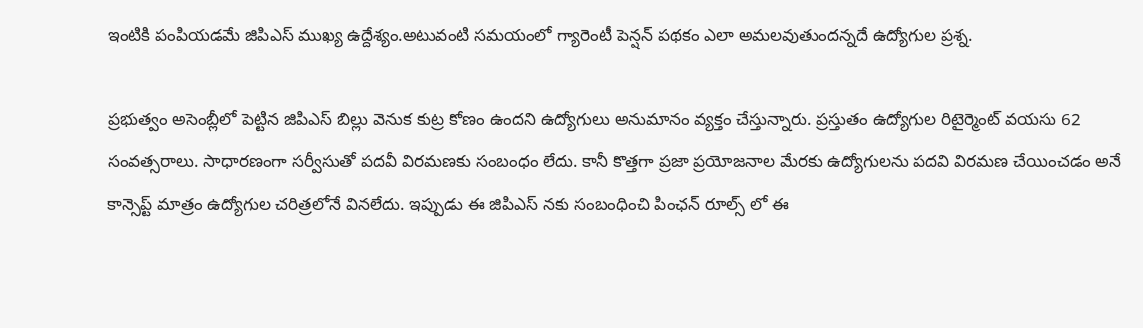ఇంటికి పంపియడమే జిపిఎస్ ముఖ్య ఉద్దేశ్యం.అటువంటి సమయంలో గ్యారెంటీ పెన్షన్ పథకం ఎలా అమలవుతుందన్నదే ఉద్యోగుల ప్రశ్న.

ప్రభుత్వం అసెంబ్లీలో పెట్టిన జిపిఎస్ బిల్లు వెనుక కుట్ర కోణం ఉందని ఉద్యోగులు అనుమానం వ్యక్తం చేస్తున్నారు. ప్రస్తుతం ఉద్యోగుల రిటైర్మెంట్ వయసు 62 సంవత్సరాలు. సాధారణంగా సర్వీసుతో పదవీ విరమణకు సంబంధం లేదు. కానీ కొత్తగా ప్రజా ప్రయోజనాల మేరకు ఉద్యోగులను పదవి విరమణ చేయించడం అనే కాన్సెప్ట్ మాత్రం ఉద్యోగుల చరిత్రలోనే వినలేదు. ఇప్పుడు ఈ జిపిఎస్ నకు సంబంధించి పింఛన్ రూల్స్ లో ఈ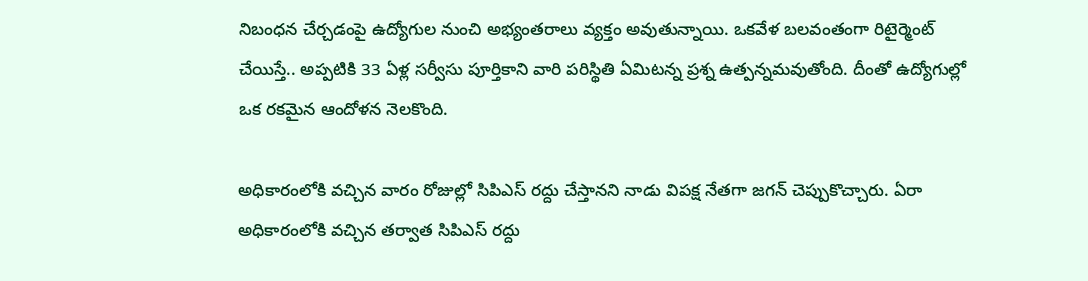నిబంధన చేర్చడంపై ఉద్యోగుల నుంచి అభ్యంతరాలు వ్యక్తం అవుతున్నాయి. ఒకవేళ బలవంతంగా రిటైర్మెంట్ చేయిస్తే.. అప్పటికి 33 ఏళ్ల సర్వీసు పూర్తికాని వారి పరిస్థితి ఏమిటన్న ప్రశ్న ఉత్పన్నమవుతోంది. దీంతో ఉద్యోగుల్లో ఒక రకమైన ఆందోళన నెలకొంది.

అధికారంలోకి వచ్చిన వారం రోజుల్లో సిపిఎస్ రద్దు చేస్తానని నాడు విపక్ష నేతగా జగన్ చెప్పుకొచ్చారు. ఏరా అధికారంలోకి వచ్చిన తర్వాత సిపిఎస్ రద్దు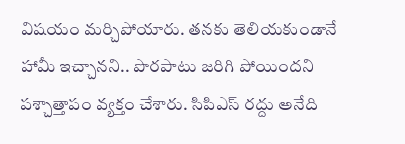విషయం మర్చిపోయారు. తనకు తెలియకుండానే హామీ ఇచ్చానని.. పొరపాటు జరిగి పోయిందని పశ్చాత్తాపం వ్యక్తం చేశారు. సిపిఎస్ రద్దు అనేది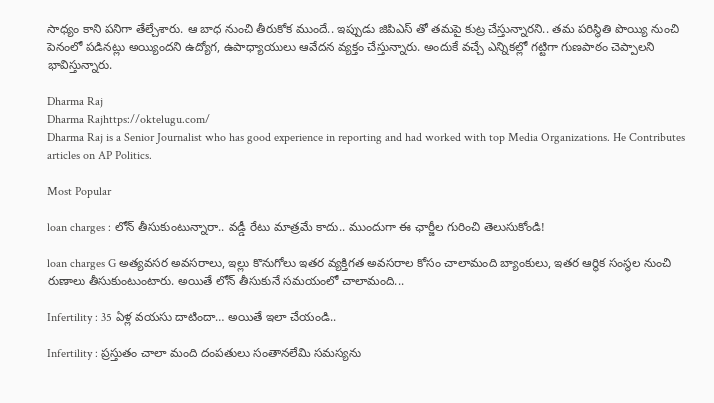సాధ్యం కాని పనిగా తేల్చేశారు. ఆ బాధ నుంచి తీరుకోక ముందే.. ఇప్పుడు జిపిఎస్ తో తమపై కుట్ర చేస్తున్నారని.. తమ పరిస్థితి పొయ్యి నుంచి పెనంలో పడినట్లు అయ్యిందని ఉద్యోగ, ఉపాధ్యాయులు ఆవేదన వ్యక్తం చేస్తున్నారు. అందుకే వచ్చే ఎన్నికల్లో గట్టిగా గుణపాఠం చెప్పాలని భావిస్తున్నారు.

Dharma Raj
Dharma Rajhttps://oktelugu.com/
Dharma Raj is a Senior Journalist who has good experience in reporting and had worked with top Media Organizations. He Contributes articles on AP Politics.

Most Popular

loan charges : లోన్ తీసుకుంటున్నారా.. వడ్డీ రేటు మాత్రమే కాదు.. ముందుగా ఈ ఛార్జీల గురించి తెలుసుకోండి!

loan charges G అత్యవసర అవసరాలు, ఇల్లు కొనుగోలు ఇతర వ్యక్తిగత అవసరాల కోసం చాలామంది బ్యాంకులు, ఇతర ఆర్థిక సంస్థల నుంచి రుణాలు తీసుకుంటుంటారు. అయితే లోన్ తీసుకునే సమయంలో చాలామంది...

Infertility : 35 ఏళ్ల వయసు దాటిందా… అయితే ఇలా చేయండి..

Infertility : ప్రస్తుతం చాలా మంది దంపతులు సంతానలేమి సమస్యను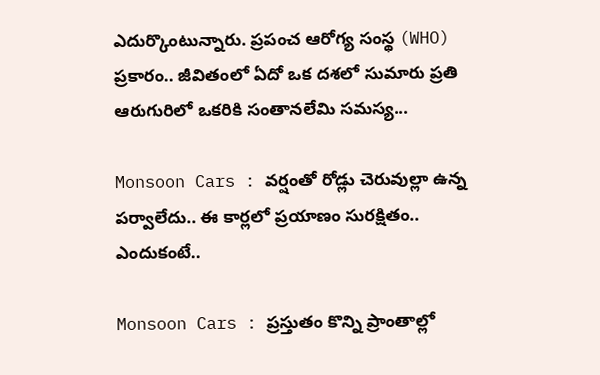ఎదుర్కొంటున్నారు. ప్రపంచ ఆరోగ్య సంస్థ (WHO) ప్రకారం.. జీవితంలో ఏదో ఒక దశలో సుమారు ప్రతి ఆరుగురిలో ఒకరికి సంతానలేమి సమస్య...

Monsoon Cars : వర్షంతో రోడ్లు చెరువుల్లా ఉన్న పర్వాలేదు.. ఈ కార్లలో ప్రయాణం సురక్షితం.. ఎందుకంటే..

Monsoon Cars : ప్రస్తుతం కొన్ని ప్రాంతాల్లో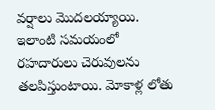వర్షాలు మొదలయ్యాయి. ఇలాంటి సమయంలో రహదారులు చెరువులను తలపిస్తుంటాయి. మోకాళ్ల లోతు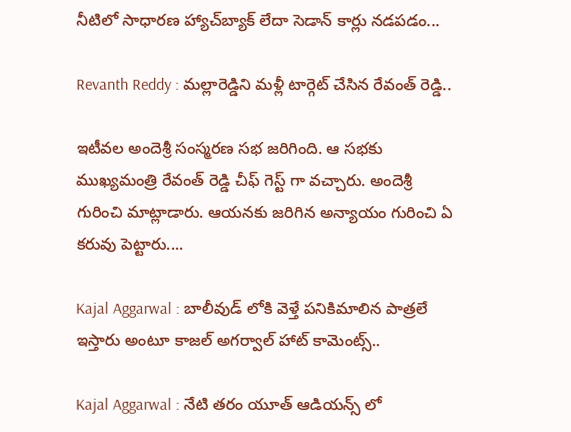నీటిలో సాధారణ హ్యాచ్‌బ్యాక్ లేదా సెడాన్ కార్లు నడపడం...

Revanth Reddy : మల్లారెడ్డిని మళ్లీ టార్గెట్ చేసిన రేవంత్ రెడ్డి..

ఇటీవల అందెశ్రీ సంస్మరణ సభ జరిగింది. ఆ సభకు ముఖ్యమంత్రి రేవంత్ రెడ్డి చీఫ్ గెస్ట్ గా వచ్చారు. అందెశ్రీ గురించి మాట్లాడారు. ఆయనకు జరిగిన అన్యాయం గురించి ఏ కరువు పెట్టారు....

Kajal Aggarwal : బాలీవుడ్ లోకి వెళ్తే పనికిమాలిన పాత్రలే ఇస్తారు అంటూ కాజల్ అగర్వాల్ హాట్ కామెంట్స్..

Kajal Aggarwal : నేటి తరం యూత్ ఆడియన్స్ లో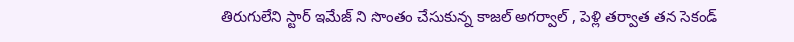తిరుగులేని స్టార్ ఇమేజ్ ని సొంతం చేసుకున్న కాజల్ అగర్వాల్ , పెళ్లి తర్వాత తన సెకండ్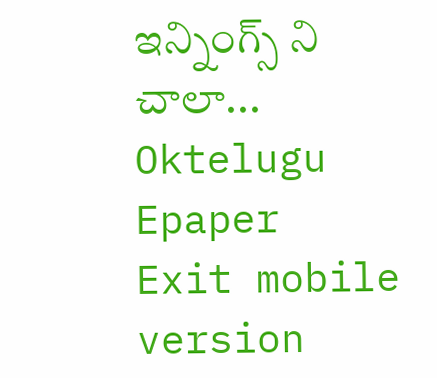ఇన్నింగ్స్ ని చాలా...
Oktelugu Epaper
Exit mobile version